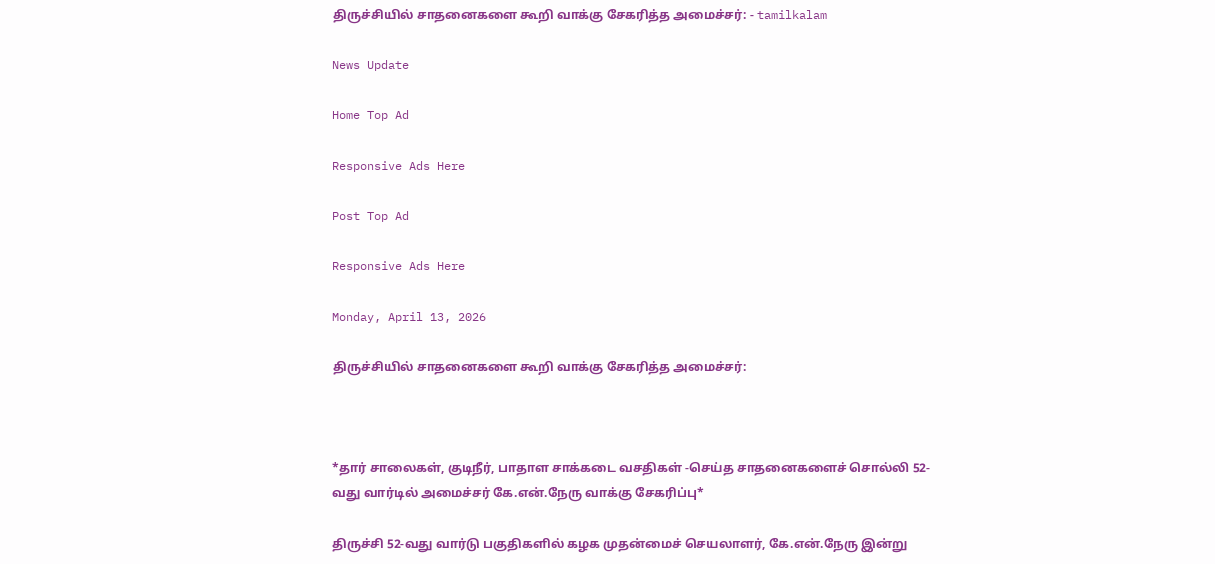திருச்சியில் சாதனைகளை கூறி வாக்கு சேகரித்த அமைச்சர்: - tamilkalam

News Update

Home Top Ad

Responsive Ads Here

Post Top Ad

Responsive Ads Here

Monday, April 13, 2026

திருச்சியில் சாதனைகளை கூறி வாக்கு சேகரித்த அமைச்சர்:



*தார் சாலைகள், குடிநீர், பாதாள சாக்கடை வசதிகள் -செய்த சாதனைகளைச் சொல்லி 52-வது வார்டில் அமைச்சர் கே.என்.நேரு வாக்கு சேகரிப்பு*

திருச்சி 52-வது வார்டு பகுதிகளில் கழக முதன்மைச் செயலாளர், கே.என்.நேரு இன்று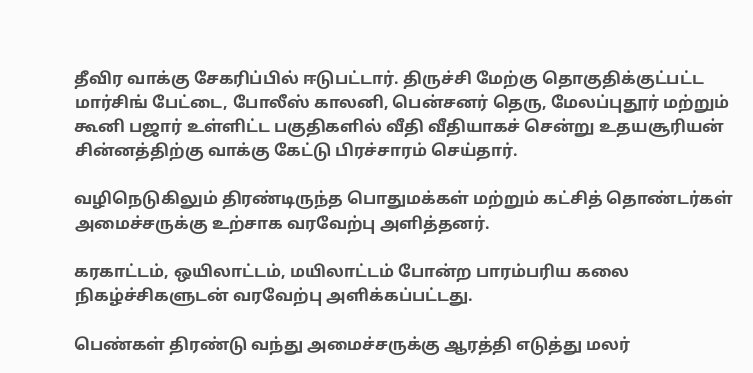தீவிர வாக்கு சேகரிப்பில் ஈடுபட்டார். திருச்சி மேற்கு தொகுதிக்குட்பட்ட மார்சிங் பேட்டை, போலீஸ் காலனி, பென்சனர் தெரு, மேலப்புதூர் மற்றும் கூனி பஜார் உள்ளிட்ட பகுதிகளில் வீதி வீதியாகச் சென்று உதயசூரியன் சின்னத்திற்கு வாக்கு கேட்டு பிரச்சாரம் செய்தார்.

வழிநெடுகிலும் திரண்டிருந்த பொதுமக்கள் மற்றும் கட்சித் தொண்டர்கள் அமைச்சருக்கு உற்சாக வரவேற்பு அளித்தனர்.

கரகாட்டம், ஒயிலாட்டம், மயிலாட்டம் போன்ற பாரம்பரிய கலை நிகழ்ச்சிகளுடன் வரவேற்பு அளிக்கப்பட்டது.

பெண்கள் திரண்டு வந்து அமைச்சருக்கு ஆரத்தி எடுத்து மலர்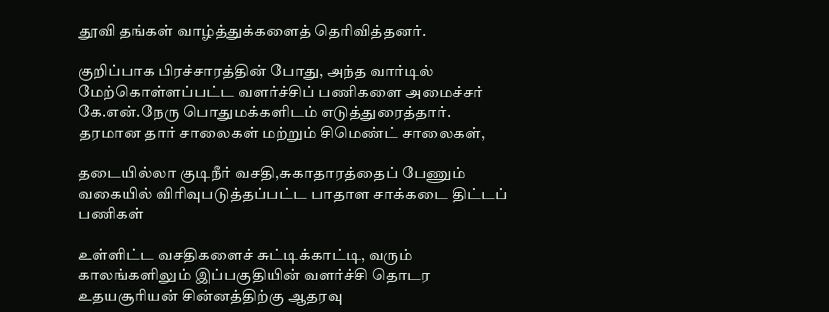தூவி தங்கள் வாழ்த்துக்களைத் தெரிவித்தனர்.

குறிப்பாக பிரச்சாரத்தின் போது, அந்த வார்டில் மேற்கொள்ளப்பட்ட வளர்ச்சிப் பணிகளை அமைச்சர் கே.என்.நேரு பொதுமக்களிடம் எடுத்துரைத்தார். தரமான தார் சாலைகள் மற்றும் சிமெண்ட் சாலைகள்,

தடையில்லா குடிநீர் வசதி,சுகாதாரத்தைப் பேணும் வகையில் விரிவுபடுத்தப்பட்ட பாதாள சாக்கடை திட்டப் பணிகள்

உள்ளிட்ட வசதிகளைச் சுட்டிக்காட்டி, வரும் காலங்களிலும் இப்பகுதியின் வளர்ச்சி தொடர உதயசூரியன் சின்னத்திற்கு ஆதரவு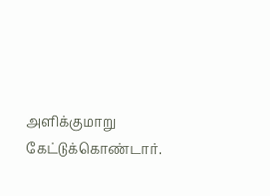அளிக்குமாறு கேட்டுக்கொண்டார்.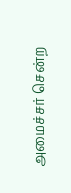அமைச்சர் சென்ற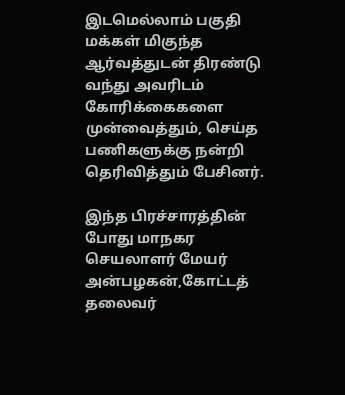இடமெல்லாம் பகுதி மக்கள் மிகுந்த ஆர்வத்துடன் திரண்டு வந்து அவரிடம் கோரிக்கைகளை முன்வைத்தும், செய்த பணிகளுக்கு நன்றி தெரிவித்தும் பேசினர்.

இந்த பிரச்சாரத்தின் போது மாநகர செயலாளர் மேயர் அன்பழகன்,கோட்டத் தலைவர்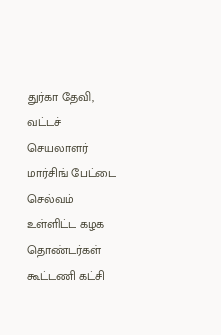துர்கா தேவி, வட்டச் செயலாளர் மார்சிங் பேட்டை செல்வம் உள்ளிட்ட கழக தொண்டர்கள் கூட்டணி கட்சி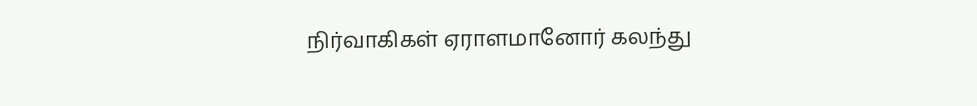நிர்வாகிகள் ஏராளமானோர் கலந்து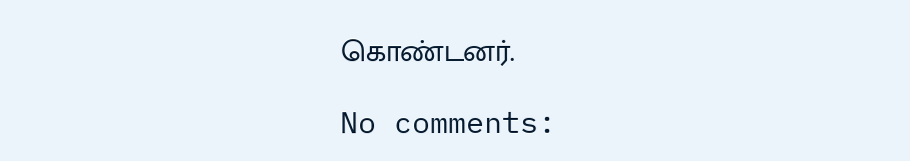கொண்டனர்.

No comments: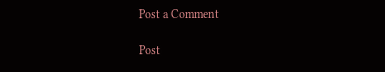Post a Comment

Post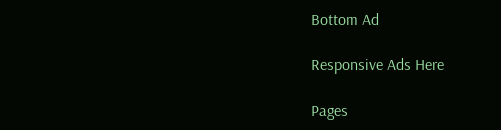Bottom Ad

Responsive Ads Here

Pages